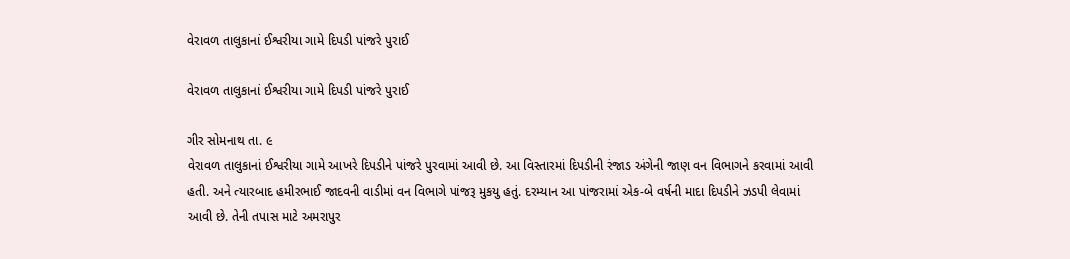વેરાવળ તાલુકાનાં ઈશ્વરીયા ગામે દિપડી પાંજરે પુરાઈ

વેરાવળ તાલુકાનાં ઈશ્વરીયા ગામે દિપડી પાંજરે પુરાઈ

ગીર સોમનાથ તા. ૯
વેરાવળ તાલુકાનાં ઈશ્વરીયા ગામે આખરે દિપડીને પાંજરે પુરવામાં આવી છે. આ વિસ્તારમાં દિપડીની રંજાડ અંગેની જાણ વન વિભાગને કરવામાં આવી હતી. અને ત્યારબાદ હમીરભાઈ જાદવની વાડીમાં વન વિભાગે પાંજરૂ મુકયુ હતું. દરમ્યાન આ પાંજરામાં એક-બે વર્ષની માદા દિપડીને ઝડપી લેવામાં આવી છે. તેની તપાસ માટે અમરાપુર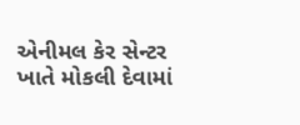એનીમલ કેર સેન્ટર ખાતે મોકલી દેવામાં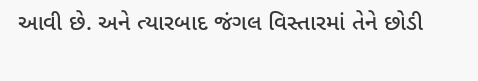આવી છે. અને ત્યારબાદ જંગલ વિસ્તારમાં તેને છોડી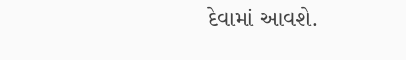દેવામાં આવશે.